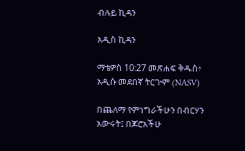ብሉይ ኪዳን

አዲስ ኪዳን

ማቴዎስ 10:27 መጽሐፍ ቅዱስ፥ አዲሱ መደበኛ ትርጒም (NASV)

በጨለማ የምነግራችሁን በብርሃን አውሩት፤ በጆሮአችሁ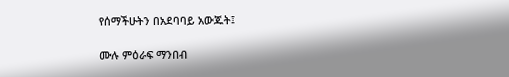የሰማችሁትን በአደባባይ አውጁት፤

ሙሉ ምዕራፍ ማንበብ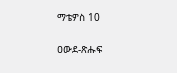ማቴዎስ 10

ዐውደ-ጽሑፍ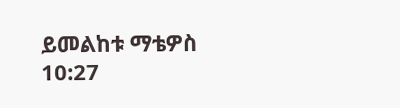ይመልከቱ ማቴዎስ 10:27